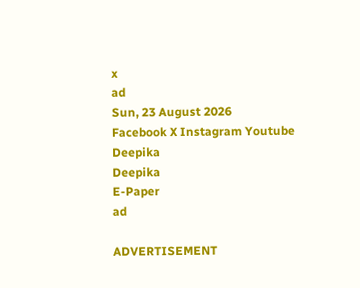x
ad
Sun, 23 August 2026
Facebook X Instagram Youtube
Deepika
Deepika
E-Paper
ad

ADVERTISEMENT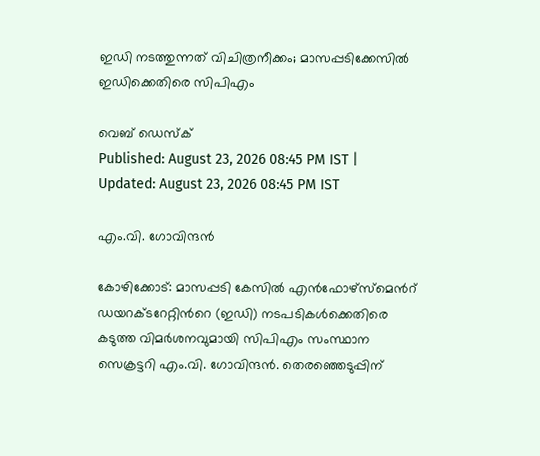ഇഡി നടത്തുന്നത് വിചിത്രനീക്കം; മാസപ്പടിക്കേസിൽ ഇഡിക്കെതിരെ സിപിഎം

വെബ് ഡെസ്ക്
Published: August 23, 2026 08:45 PM IST | Updated: August 23, 2026 08:45 PM IST

എം.വി. ഗോവിന്ദൻ

കോഴിക്കോട്: മാസപ്പടി കേസിൽ എൻഫോഴ്സ്മെന്‍റ് ഡയറക്ടറേറ്റിന്‍റെ (ഇഡി) നടപടികൾക്കെതിരെ കടുത്ത വിമർശനവുമായി സിപിഎം സംസ്ഥാന സെക്രട്ടറി എം.വി. ഗോവിന്ദൻ. തെരഞ്ഞെടുപ്പിന്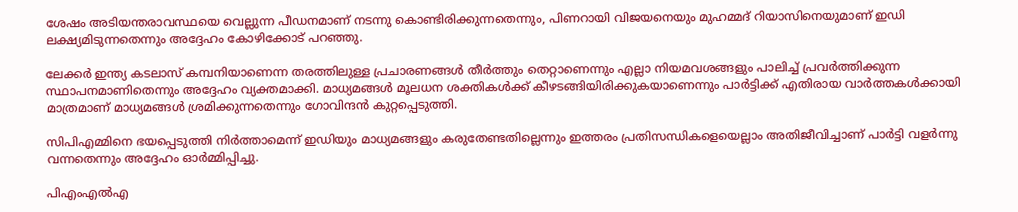ശേഷം അടിയന്തരാവസ്ഥയെ വെല്ലുന്ന പീഡനമാണ് നടന്നു കൊണ്ടിരിക്കുന്നതെന്നും, പിണറായി വിജയനെയും മുഹമ്മദ് റിയാസിനെയുമാണ് ഇഡി ലക്ഷ്യമിടുന്നതെന്നും അദ്ദേഹം കോഴിക്കോട് പറഞ്ഞു.

ലേക്കർ ഇന്ത്യ കടലാസ് കമ്പനിയാണെന്ന തരത്തിലുള്ള പ്രചാരണങ്ങൾ തീർത്തും തെറ്റാണെന്നും എല്ലാ നിയമവശങ്ങളും പാലിച്ച് പ്രവർത്തിക്കുന്ന സ്ഥാപനമാണിതെന്നും അദ്ദേഹം വ്യക്തമാക്കി. മാധ്യമങ്ങൾ മൂലധന ശക്തികൾക്ക് കീഴടങ്ങിയിരിക്കുകയാണെന്നും പാർട്ടിക്ക് എതിരായ വാർത്തകൾക്കായി മാത്രമാണ് മാധ്യമങ്ങൾ ശ്രമിക്കുന്നതെന്നും ഗോവിന്ദൻ കുറ്റപ്പെടുത്തി.

സിപിഎമ്മിനെ ഭയപ്പെടുത്തി നിർത്താമെന്ന് ഇഡിയും മാധ്യമങ്ങളും കരുതേണ്ടതില്ലെന്നും ഇത്തരം പ്രതിസന്ധികളെയെല്ലാം അതിജീവിച്ചാണ് പാർട്ടി വളർന്നു വന്നതെന്നും അദ്ദേഹം ഓർമ്മിപ്പിച്ചു.

പിഎംഎൽഎ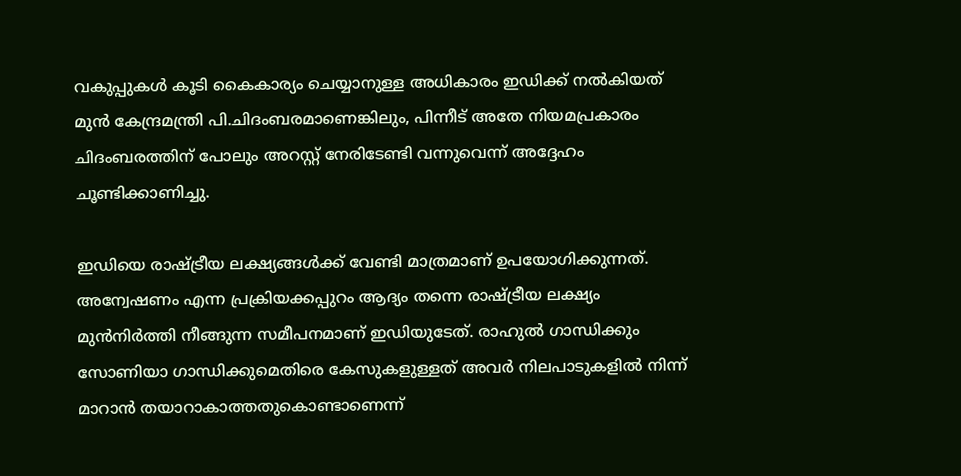വകുപ്പുകൾ കൂടി കൈകാര്യം ചെയ്യാനുള്ള അധികാരം ഇഡിക്ക് നൽകിയത് മുൻ കേന്ദ്രമന്ത്രി പി.ചിദംബരമാണെങ്കിലും, പിന്നീട് അതേ നിയമപ്രകാരം ചിദംബരത്തിന് പോലും അറസ്റ്റ് നേരിടേണ്ടി വന്നുവെന്ന് അദ്ദേഹം ചൂണ്ടിക്കാണിച്ചു.

ഇഡിയെ രാഷ്ട്രീയ ലക്ഷ്യങ്ങൾക്ക് വേണ്ടി മാത്രമാണ് ഉപയോഗിക്കുന്നത്. അന്വേഷണം എന്ന പ്രക്രിയക്കപ്പുറം ആദ്യം തന്നെ രാഷ്ട്രീയ ലക്ഷ്യം മുൻനിർത്തി നീങ്ങുന്ന സമീപനമാണ് ഇഡിയുടേത്. രാഹുൽ ഗാന്ധിക്കും സോണിയാ ഗാന്ധിക്കുമെതിരെ കേസുകളുള്ളത് അവർ നിലപാടുകളിൽ നിന്ന് മാറാൻ തയാറാകാത്തതുകൊണ്ടാണെന്ന്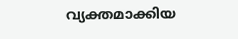വ്യക്തമാക്കിയ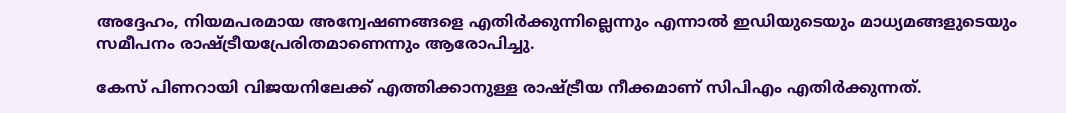അദ്ദേഹം, നിയമപരമായ അന്വേഷണങ്ങളെ എതിർക്കുന്നില്ലെന്നും എന്നാൽ ഇഡിയുടെയും മാധ്യമങ്ങളുടെയും സമീപനം രാഷ്ട്രീയപ്രേരിതമാണെന്നും ആരോപിച്ചു.

കേസ് പിണറായി വിജയനിലേക്ക് എത്തിക്കാനുള്ള രാഷ്ട്രീയ നീക്കമാണ് സിപിഎം എതിർക്കുന്നത്.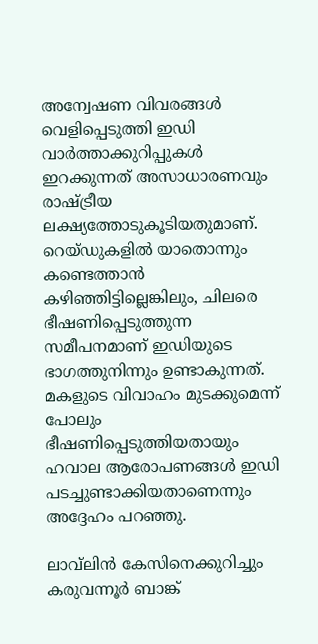അന്വേഷണ വിവരങ്ങൾ വെളിപ്പെടുത്തി ഇഡി വാർത്താക്കുറിപ്പുകൾ ഇറക്കുന്നത് അസാധാരണവും രാഷ്ട്രീയ ലക്ഷ്യത്തോടുകൂടിയതുമാണ്. റെയ്ഡുകളിൽ യാതൊന്നും കണ്ടെത്താൻ കഴിഞ്ഞിട്ടില്ലെങ്കിലും, ചിലരെ ഭീഷണിപ്പെടുത്തുന്ന സമീപനമാണ് ഇഡിയുടെ ഭാഗത്തുനിന്നും ഉണ്ടാകുന്നത്. മകളുടെ വിവാഹം മുടക്കുമെന്ന് പോലും ഭീഷണിപ്പെടുത്തിയതായും ഹവാല ആരോപണങ്ങൾ ഇഡി പടച്ചുണ്ടാക്കിയതാണെന്നും അദ്ദേഹം പറഞ്ഞു.

ലാവ്‌ലിൻ കേസിനെക്കുറിച്ചും കരുവന്നൂർ ബാങ്ക്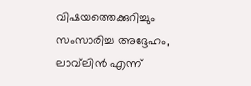വിഷയത്തെക്കുറിച്ചും സംസാരിച്ച അദ്ദേഹം, ലാവ്‌ലിൻ എന്ന്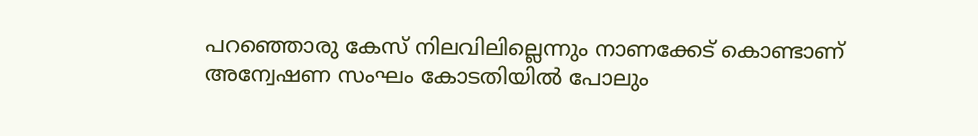പറഞ്ഞൊരു കേസ് നിലവിലില്ലെന്നും നാണക്കേട് കൊണ്ടാണ് അന്വേഷണ സംഘം കോടതിയിൽ പോലും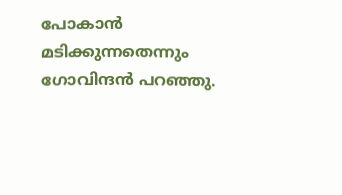പോകാൻ മടിക്കുന്നതെന്നും ഗോവിന്ദൻ പറഞ്ഞു.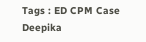Tags : ED CPM Case Deepika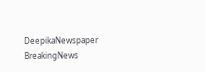DeepikaNewspaper BreakingNews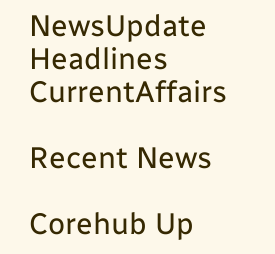NewsUpdate Headlines CurrentAffairs

Recent News

Corehub Up